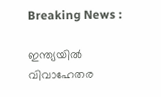Breaking News :

ഇന്ത്യയില്‍ വിവാഹേതര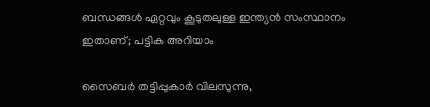ബന്ധങ്ങള്‍ ഏറ്റവും കൂടുതലുള്ള ഇന്ത്യന്‍ സംസ്ഥാനം ഇതാണ്; പട്ടിക അറിയാം

സൈബര്‍ തട്ടിപ്പുകാര്‍ വിലസുന്നു,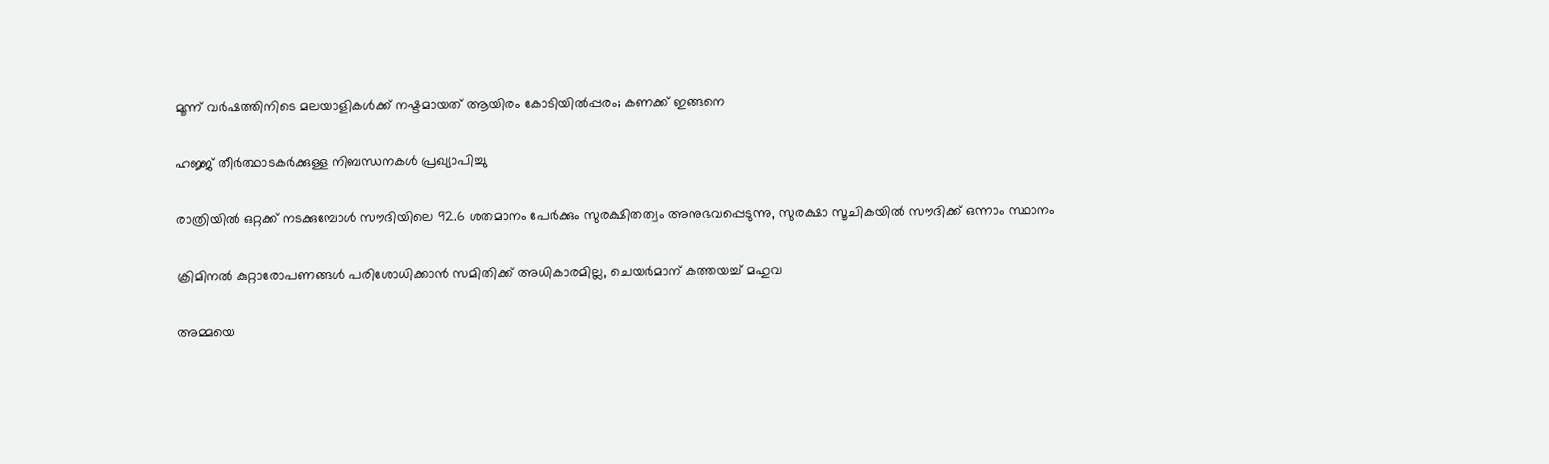മൂന്ന് വര്‍ഷത്തിനിടെ മലയാളികള്‍ക്ക് നഷ്ടമായത് ആയിരം കോടിയില്‍പ്പരം; കണക്ക് ഇങ്ങനെ

ഹജ്ജ് തീർത്ഥാടകർക്കുള്ള നിബന്ധനകൾ പ്രഖ്യാപിച്ചു

രാത്രിയിൽ ഒറ്റക്ക് നടക്കുമ്പോൾ സൗദിയിലെ 92.6 ശതമാനം പേർക്കും സുരക്ഷിതത്വം അനുഭവപ്പെടുന്നു, സുരക്ഷാ സൂചികയിൽ സൗദിക്ക് ഒന്നാം സ്ഥാനം

ക്രിമിനല്‍ കുറ്റാരോപണങ്ങള്‍ പരിശോധിക്കാന്‍ സമിതിക്ക്‌ അധികാരമില്ല, ചെയര്‍മാന്‌ കത്തയച്ച് മഹുവ

അമ്മയെ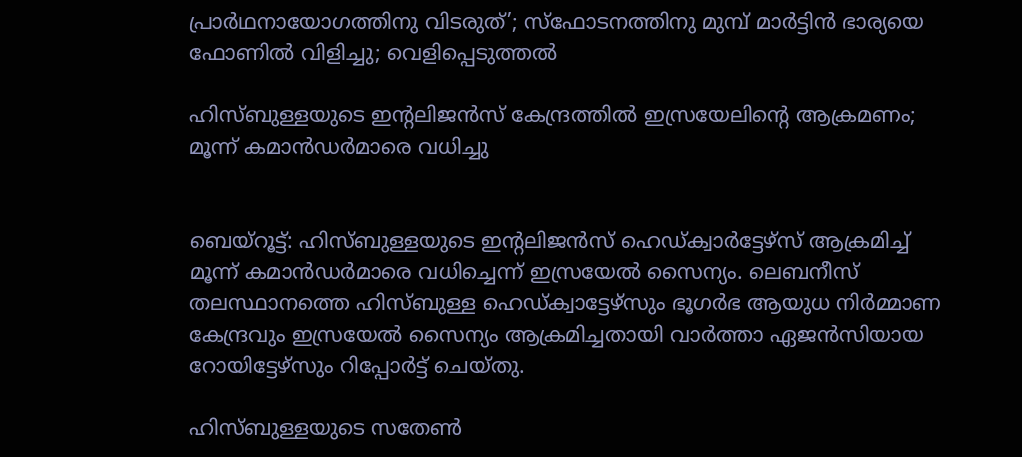പ്രാര്‍ഥനായോഗത്തിനു വിടരുത്’; സ്‌ഫോടനത്തിനു മുമ്പ് മാര്‍ട്ടിന്‍ ഭാര്യയെ ഫോണില്‍ വിളിച്ചു; വെളിപ്പെടുത്തല്‍

ഹിസ്ബുള്ളയുടെ ഇന്റലിജന്‍സ് കേന്ദ്രത്തില്‍ ഇസ്രയേലിന്റെ ആക്രമണം; മൂന്ന് കമാന്‍ഡര്‍മാരെ വധിച്ചു


ബെയ്‌റൂട്ട്: ഹിസ്ബുള്ളയുടെ ഇന്റലിജന്‍സ് ഹെഡ്ക്വാര്‍ട്ടേഴ്‌സ് ആക്രമിച്ച് മൂന്ന് കമാന്‍ഡര്‍മാരെ വധിച്ചെന്ന് ഇസ്രയേല്‍ സൈന്യം. ലെബനീസ് തലസ്ഥാനത്തെ ഹിസ്ബുള്ള ഹെഡ്ക്വാട്ടേഴ്‌സും ഭൂഗര്‍ഭ ആയുധ നിര്‍മ്മാണ കേന്ദ്രവും ഇസ്രയേല്‍ സൈന്യം ആക്രമിച്ചതായി വാര്‍ത്താ ഏജന്‍സിയായ റോയിട്ടേഴ്‌സും റിപ്പോര്‍ട്ട് ചെയ്തു.

ഹിസ്ബുള്ളയുടെ സതേണ്‍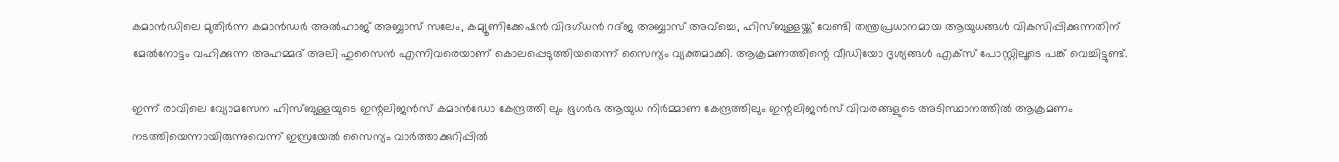കമാന്‍ഡിലെ മുതിര്‍ന്ന കമാന്‍ഡര്‍ അല്‍ഹാജ് അബ്ബാസ് സലേം, കമ്യൂണിക്കേഷന്‍ വിദഗ്ധന്‍ റദ്ജ അബ്ബാസ് അവ്‌ച്ചെ, ഹിസ്ബുള്ളയ്ക്ക് വേണ്ടി തന്ത്രപ്രധാനമായ ആയുധങ്ങള്‍ വികസിപ്പിക്കുന്നതിന് മേല്‍നോട്ടം വഹിക്കുന്ന അഹമ്മദ് അലി ഹുസൈന്‍ എന്നിവരെയാണ് കൊലപ്പെടുത്തിയതെന്ന് സൈന്യം വ്യക്തമാക്കി. ആക്രമണത്തിന്റെ വീഡിയോ ദൃശ്യങ്ങള്‍ എക്‌സ് പോസ്റ്റിലൂടെ പങ്ക് വെച്ചിട്ടുണ്ട്.

ഇന്ന് രാവിലെ വ്യോമസേന ഹിസ്ബുള്ളയുടെ ഇന്റലിജന്‍സ് കമാന്‍ഡോ കേന്ദ്രത്തി ലും ഭൂഗര്‍ഭ ആയുധ നിര്‍മ്മാണ കേന്ദ്രത്തിലും ഇന്റലിജന്‍സ് വിവരങ്ങളുടെ അടിസ്ഥാനത്തില്‍ ആക്രമണം നടത്തിയെന്നായിരുന്നുവെന്ന് ഇസ്രയേല്‍ സൈന്യം വാര്‍ത്താക്കുറിപ്പില്‍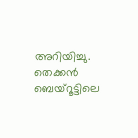അറിയിച്ചു. തെക്കന്‍ ബെയ്‌റൂട്ടിലെ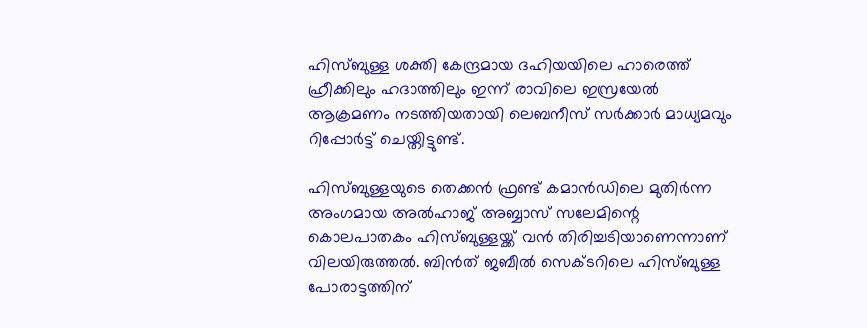ഹിസ്ബുള്ള ശക്തി കേന്ദ്രമായ ദഹിയയിലെ ഹാരെത്ത് ഹ്രീക്കിലും ഹദാത്തിലും ഇന്ന് രാവിലെ ഇസ്രയേല്‍ ആക്രമണം നടത്തിയതായി ലെബനീസ് സര്‍ക്കാര്‍ മാധ്യമവും റിപ്പോര്‍ട്ട് ചെയ്തിട്ടുണ്ട്.

ഹിസ്ബുള്ളയുടെ തെക്കന്‍ ഫ്രണ്ട് കമാന്‍ഡിലെ മുതിര്‍ന്ന അംഗമായ അല്‍ഹാജ് അബ്ബാസ് സലേമിന്റെ കൊലപാതകം ഹിസ്ബുള്ളയ്ക്ക് വന്‍ തിരിച്ചടിയാണെന്നാണ് വിലയിരുത്തല്‍. ബിന്‍ത് ജബീല്‍ സെക്ടറിലെ ഹിസ്ബുള്ള പോരാട്ടത്തിന്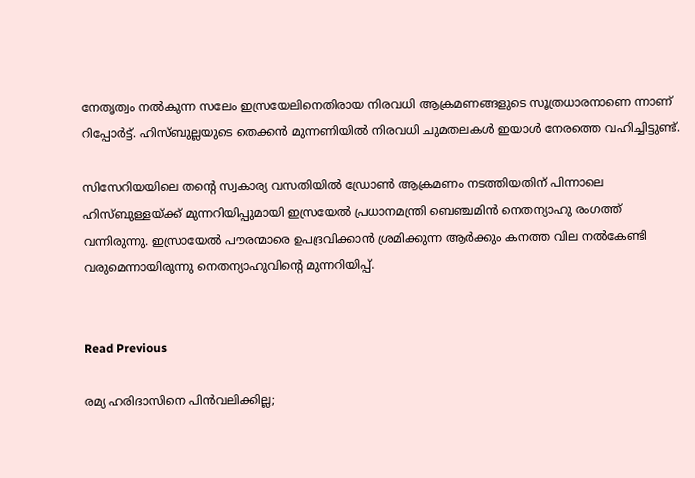നേതൃത്വം നല്‍കുന്ന സലേം ഇസ്രയേലിനെതിരായ നിരവധി ആക്രമണങ്ങളുടെ സൂത്രധാരനാണെ ന്നാണ് റിപ്പോര്‍ട്ട്. ഹിസ്ബുല്ലയുടെ തെക്കന്‍ മുന്നണിയില്‍ നിരവധി ചുമതലകള്‍ ഇയാള്‍ നേരത്തെ വഹിച്ചിട്ടുണ്ട്.

സിസേറിയയിലെ തന്റെ സ്വകാര്യ വസതിയില്‍ ഡ്രോണ്‍ ആക്രമണം നടത്തിയതിന് പിന്നാലെ ഹിസ്ബുള്ളയ്ക്ക് മുന്നറിയിപ്പുമായി ഇസ്രയേല്‍ പ്രധാനമന്ത്രി ബെഞ്ചമിന്‍ നെതന്യാഹു രംഗത്ത് വന്നിരുന്നു. ഇസ്രായേല്‍ പൗരന്മാരെ ഉപദ്രവിക്കാന്‍ ശ്രമിക്കുന്ന ആര്‍ക്കും കനത്ത വില നല്‍കേണ്ടി വരുമെന്നായിരുന്നു നെതന്യാഹുവിന്റെ മുന്നറിയിപ്പ്.


Read Previous

രമ്യ ഹരിദാസിനെ പിന്‍വലിക്കില്ല;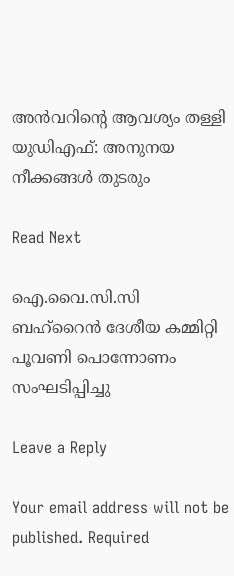അന്‍വറിന്റെ ആവശ്യം തള്ളി യുഡിഎഫ്: അനുനയ നീക്കങ്ങള്‍ തുടരും

Read Next

ഐ.വൈ.സി.സി ബഹ്‌റൈൻ ദേശീയ കമ്മിറ്റി പൂവണി പൊന്നോണം സംഘടിപ്പിച്ചു

Leave a Reply

Your email address will not be published. Required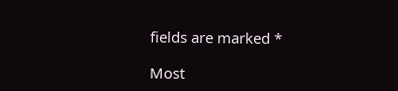fields are marked *

Most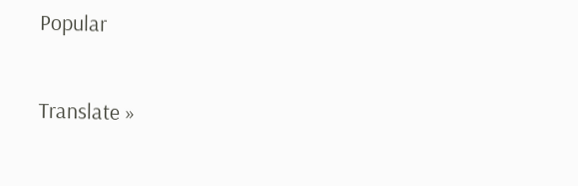Popular

Translate »